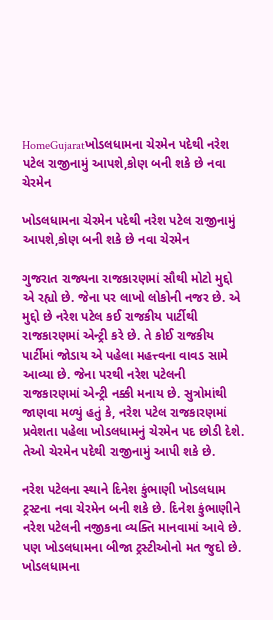HomeGujaratખોડલધામના ચેરમેન પદેથી નરેશ પટેલ રાજીનામું આપશે,કોણ બની શકે છે નવા ચેરમેન

ખોડલધામના ચેરમેન પદેથી નરેશ પટેલ રાજીનામું આપશે,કોણ બની શકે છે નવા ચેરમેન

ગુજરાત રાજ્યના રાજકારણમાં સૌથી મોટો મુદ્દો એ રહ્યો છે. જેના પર લાખો લોકોની નજર છે. એ મુદ્દો છે નરેશ પટેલ કઈ રાજકીય પાર્ટીથી રાજકારણમાં એન્ટ્રી કરે છે. તે કોઈ રાજકીય પાર્ટીમાં જોડાય એ પહેલા મહત્ત્વના વાવડ સામે આવ્યા છે. જેના પરથી નરેશ પટેલની રાજકારણમાં એન્ટ્રી નક્કી મનાય છે. સુત્રોમાંથી જાણવા મળ્યું હતું કે, નરેશ પટેલ રાજકારણમાં પ્રવેશતા પહેલા ખોડલધામનું ચેરમેન પદ છોડી દેશે. તેઓ ચેરમેન પદેથી રાજીનામું આપી શકે છે.

નરેશ પટેલના સ્થાને દિનેશ કુંભાણી ખોડલધામ ટ્રસ્ટના નવા ચેરમેન બની શકે છે. દિનેશ કુંભાણીને નરેશ પટેલની નજીકના વ્યક્તિ માનવામાં આવે છે. પણ ખોડલધામના બીજા ટ્રસ્ટીઓનો મત જુદો છે. ખોડલધામના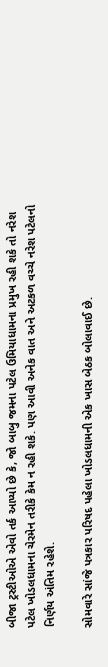બીજા ટ્રસ્ટીઓએ એવો તર્ક આપ્યો છે કે, જો બાબુ જમના પટેલ ઉમિયાધામના પ્રમુખ રહી શકે તો નરેશ પટેલ ખોડલધામના ચેરમેન તરીકે કેમ ન રહી શકે. પણ આવી અનેક વાત અને અટકળ વચ્ચે નરેશ પટેલનો નિર્ણય અંતિમ રહેશે.

સોમવારે સાંજે પત્રકાર પરિષદ પહેલા ખોડલધામની એક ખાસ બેઠક બોલાવાઈ છે.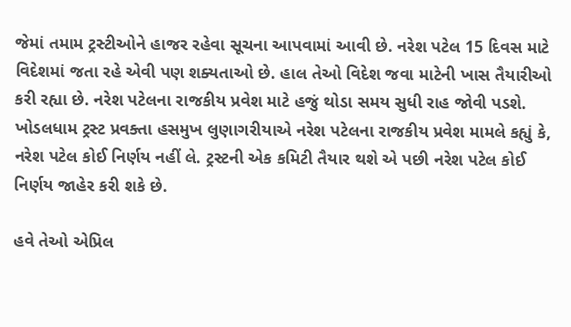જેમાં તમામ ટ્રસ્ટીઓને હાજર રહેવા સૂચના આપવામાં આવી છે. નરેશ પટેલ 15 દિવસ માટે વિદેશમાં જતા રહે એવી પણ શક્યતાઓ છે. હાલ તેઓ વિદેશ જવા માટેની ખાસ તૈયારીઓ કરી રહ્યા છે. નરેશ પટેલના રાજકીય પ્રવેશ માટે હજું થોડા સમય સુધી રાહ જોવી પડશે. ખોડલધામ ટ્રસ્ટ પ્રવક્તા હસમુખ લુણાગરીયાએ નરેશ પટેલના રાજકીય પ્રવેશ મામલે કહ્યું કે, નરેશ પટેલ કોઈ નિર્ણય નહીં લે. ટ્રસ્ટની એક કમિટી તૈયાર થશે એ પછી નરેશ પટેલ કોઈ નિર્ણય જાહેર કરી શકે છે.

હવે તેઓ એપ્રિલ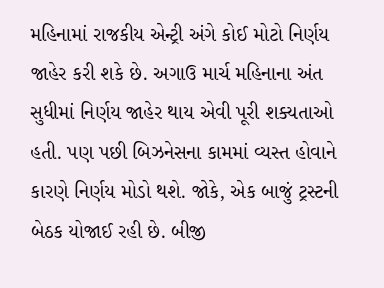મહિનામાં રાજકીય એન્ટ્રી અંગે કોઈ મોટો નિર્ણય જાહેર કરી શકે છે. અગાઉ માર્ચ મહિનાના અંત સુધીમાં નિર્ણય જાહેર થાય એવી પૂરી શક્યતાઓ હતી. પણ પછી બિઝનેસના કામમાં વ્યસ્ત હોવાને કારણે નિર્ણય મોડો થશે. જોકે, એક બાજું ટ્રસ્ટની બેઠક યોજાઈ રહી છે. બીજી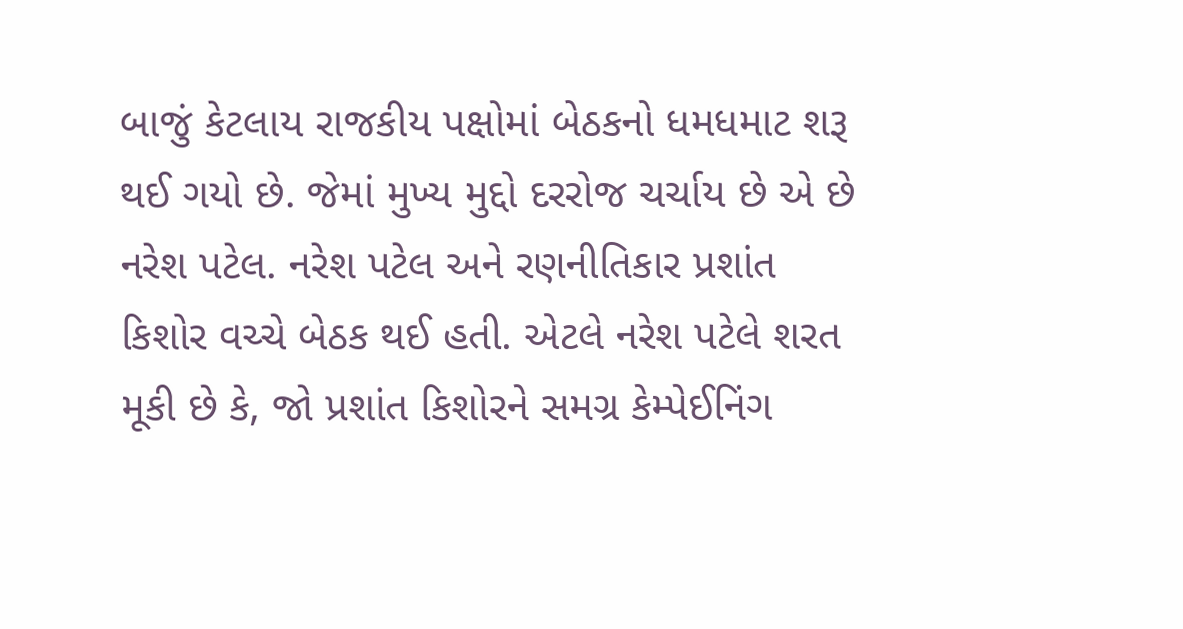બાજું કેટલાય રાજકીય પક્ષોમાં બેઠકનો ધમધમાટ શરૂ થઈ ગયો છે. જેમાં મુખ્ય મુદ્દો દરરોજ ચર્ચાય છે એ છે નરેશ પટેલ. નરેશ પટેલ અને રણનીતિકાર પ્રશાંત કિશોર વચ્ચે બેઠક થઈ હતી. એટલે નરેશ પટેલે શરત મૂકી છે કે, જો પ્રશાંત કિશોરને સમગ્ર કેમ્પેઈનિંગ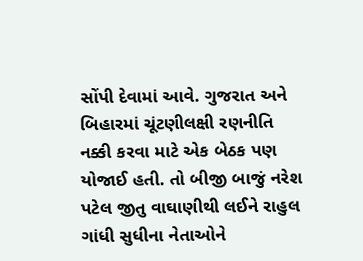સોંપી દેવામાં આવે. ગુજરાત અને બિહારમાં ચૂંટણીલક્ષી રણનીતિ નક્કી કરવા માટે એક બેઠક પણ યોજાઈ હતી. તો બીજી બાજું નરેશ પટેલ જીતુ વાઘાણીથી લઈને રાહુલ ગાંધી સુધીના નેતાઓને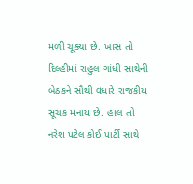મળી ચૂક્યા છે. ખાસ તો દિલ્હીમાં રાહુલ ગાંધી સાથેની બેઠકને સૌથી વધારે રાજકીય સૂચક મનાય છે. હાલ તો નરેશ પટેલ કોઈ પાર્ટી સાથે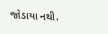જોડાયા નથી.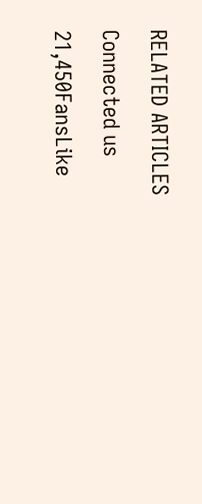RELATED ARTICLES

Connected us

21,450FansLike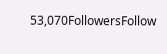53,070FollowersFollow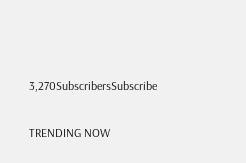3,270SubscribersSubscribe

TRENDING NOW